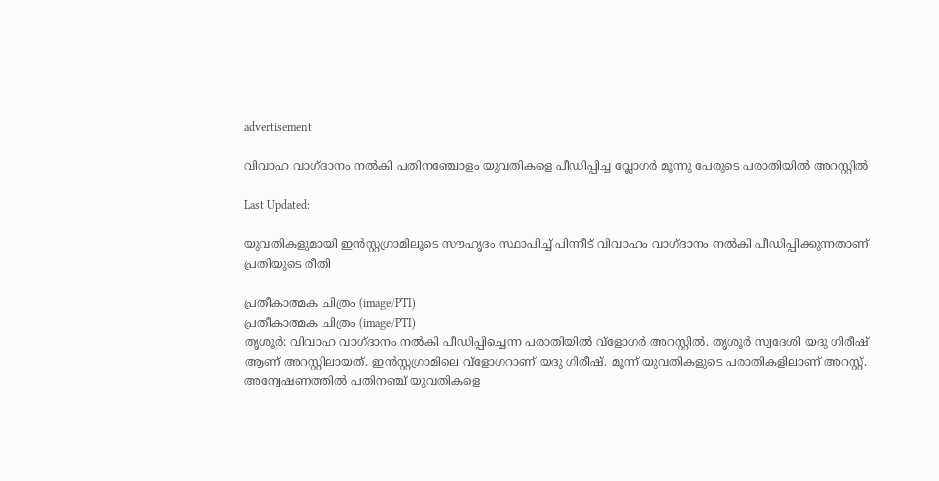advertisement

വിവാഹ വാഗ്ദാനം നൽകി പതിനഞ്ചോളം യുവതികളെ പീഡിപ്പിച്ച വ്ലോഗർ മൂന്നു പേരുടെ പരാതിയിൽ അറസ്റ്റിൽ

Last Updated:

യുവതികളുമായി ഇൻസ്റ്റഗ്രാമിലൂടെ സൗഹൃദം സ്ഥാപിച്ച് പിന്നീട് വിവാഹം വാഗ്ദാനം നൽകി പീഡിപ്പിക്കുന്നതാണ് പ്രതിയുടെ രീതി

പ്രതീകാത്മക ചിത്രം (image/PTI)
പ്രതീകാത്മക ചിത്രം (image/PTI)
തൃശൂർ: വിവാഹ വാഗ്ദാനം നല്‍കി പീഡിപ്പിച്ചെന്ന പരാതിയില്‍ വ്ളോഗർ അറസ്റ്റില്‍. തൃശൂര്‍ സ്വദേശി യദു ഗിരീഷ് ആണ് അറസ്റ്റിലായത്. ഇന്‍സ്റ്റഗ്രാമിലെ വ്ളോഗറാണ് യദു ഗിരീഷ്. മൂന്ന് യുവതികളുടെ പരാതികളിലാണ് അറസ്റ്റ്. അന്വേഷണത്തില്‍ പതിനഞ്ച് യുവതികളെ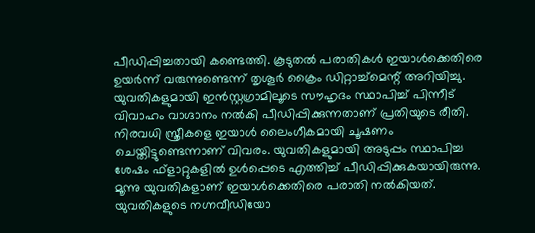പീഡിപ്പിച്ചതായി കണ്ടെത്തി. കൂടുതല്‍ പരാതികള്‍ ഇയാള്‍ക്കെതിരെ ഉയര്‍ന്ന് വരുന്നുണ്ടെന്ന് തൃശൂര്‍ ക്രൈം ഡിറ്റാച്ച്‌മെന്റ് അറിയിച്ചു.
യുവതികളുമായി ഇൻസ്റ്റഗ്രാമിലൂടെ സൗഹൃദം സ്ഥാപിച്ച് പിന്നീട് വിവാഹം വാഗ്ദാനം നൽകി പീഡിപ്പിക്കുന്നതാണ് പ്രതിയുടെ രീതി. നിരവധി സ്ത്രീകളെ ഇയാൾ ലൈംഗീകമായി ചൂഷണം ചെയ്തിട്ടുണ്ടെന്നാണ് വിവരം. യുവതികളുമായി അടുപ്പം സ്ഥാപിച്ച ശേഷം ഫ്ളാറ്റുകളിൽ ഉൾപ്പെടെ എത്തിച്ച് പീഡിപ്പിക്കുകയായിരുന്നു. മൂന്നു യുവതികളാണ് ഇയാൾക്കെതിരെ പരാതി നൽകിയത്. യുവതികളുടെ നഗ്നവീഡിയോ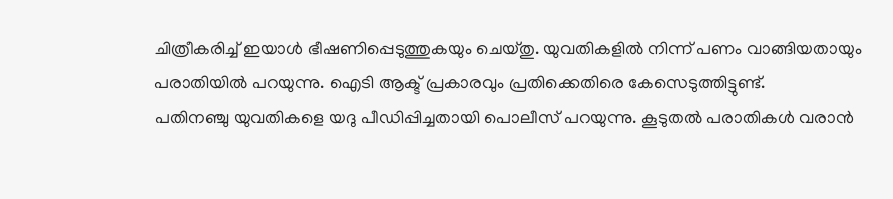ചിത്രീകരിച്ച് ഇയാൾ ഭീഷണിപ്പെടുത്തുകയും ചെയ്തു. യുവതികളില്‍ നിന്ന് പണം വാങ്ങിയതായും പരാതിയില്‍ പറയുന്നു. ഐ‌ടി ആക്ട് പ്രകാരവും പ്രതിക്കെതിരെ കേസെടുത്തിട്ടുണ്ട്.
പതിനഞ്ചു യുവതികളെ യദു പീഡിപ്പിച്ചതായി പൊലീസ് പറയുന്നു. കൂടുതൽ പരാതികൾ വരാന്‍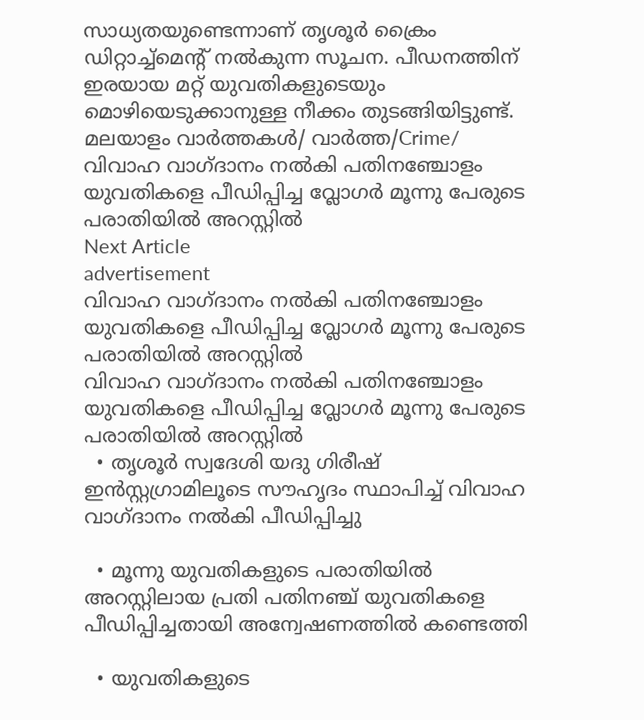സാധ്യതയുണ്ടെന്നാണ് തൃശൂർ ക്രൈം ഡിറ്റാച്ച്മെന്റ് നൽകുന്ന സൂചന. പീഡനത്തിന് ഇരയായ മറ്റ് യുവതികളുടെയും മൊഴിയെടുക്കാനുള്ള നീക്കം തുടങ്ങിയിട്ടുണ്ട്.
മലയാളം വാർത്തകൾ/ വാർത്ത/Crime/
വിവാഹ വാഗ്ദാനം നൽകി പതിനഞ്ചോളം യുവതികളെ പീഡിപ്പിച്ച വ്ലോഗർ മൂന്നു പേരുടെ പരാതിയിൽ അറസ്റ്റിൽ
Next Article
advertisement
വിവാഹ വാഗ്ദാനം നൽകി പതിനഞ്ചോളം യുവതികളെ പീഡിപ്പിച്ച വ്ലോഗർ മൂന്നു പേരുടെ പരാതിയിൽ അറസ്റ്റിൽ
വിവാഹ വാഗ്ദാനം നൽകി പതിനഞ്ചോളം യുവതികളെ പീഡിപ്പിച്ച വ്ലോഗർ മൂന്നു പേരുടെ പരാതിയിൽ അറസ്റ്റിൽ
  • തൃശൂർ സ്വദേശി യദു ഗിരീഷ് ഇൻസ്റ്റഗ്രാമിലൂടെ സൗഹൃദം സ്ഥാപിച്ച് വിവാഹ വാഗ്ദാനം നൽകി പീഡിപ്പിച്ചു

  • മൂന്നു യുവതികളുടെ പരാതിയിൽ അറസ്റ്റിലായ പ്രതി പതിനഞ്ച് യുവതികളെ പീഡിപ്പിച്ചതായി അന്വേഷണത്തിൽ കണ്ടെത്തി

  • യുവതികളുടെ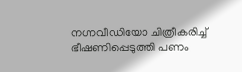നഗ്നവീഡിയോ ചിത്രീകരിച്ച് ഭീഷണിപ്പെടുത്തി പണം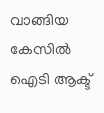വാങ്ങിയ കേസിൽ ഐ‌ടി ആക്ട്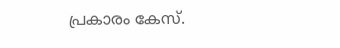പ്രകാരം കേസ്.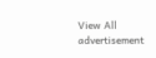View All
advertisement